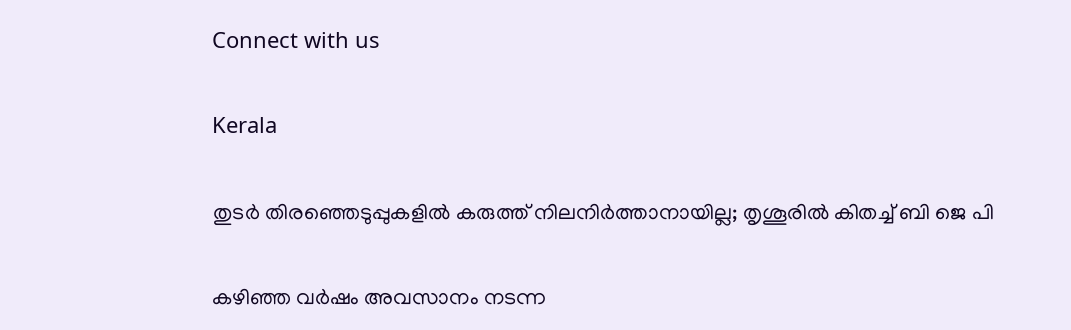Connect with us

Kerala

തുടര്‍ തിരഞ്ഞെടുപ്പുകളില്‍ കരുത്ത് നിലനിര്‍ത്താനായില്ല; തൃശൂരില്‍ കിതച്ച് ബി ജെ പി

കഴിഞ്ഞ വര്‍ഷം അവസാനം നടന്ന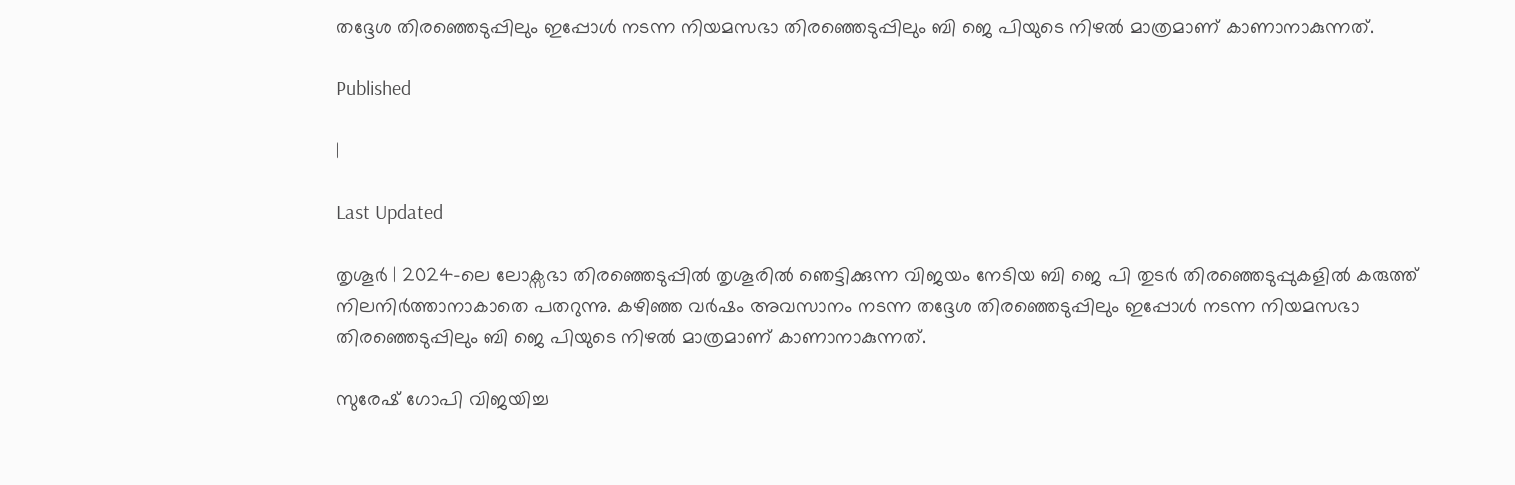തദ്ദേശ തിരഞ്ഞെടുപ്പിലും ഇപ്പോള്‍ നടന്ന നിയമസഭാ തിരഞ്ഞെടുപ്പിലും ബി ജെ പിയുടെ നിഴല്‍ മാത്രമാണ് കാണാനാകുന്നത്.

Published

|

Last Updated

തൃശൂര്‍ | 2024-ലെ ലോക്സഭാ തിരഞ്ഞെടുപ്പില്‍ തൃശൂരില്‍ ഞെട്ടിക്കുന്ന വിജയം നേടിയ ബി ജെ പി തുടര്‍ തിരഞ്ഞെടുപ്പുകളില്‍ കരുത്ത് നിലനിര്‍ത്താനാകാതെ പതറുന്നു. കഴിഞ്ഞ വര്‍ഷം അവസാനം നടന്ന തദ്ദേശ തിരഞ്ഞെടുപ്പിലും ഇപ്പോള്‍ നടന്ന നിയമസഭാ തിരഞ്ഞെടുപ്പിലും ബി ജെ പിയുടെ നിഴല്‍ മാത്രമാണ് കാണാനാകുന്നത്.

സുരേഷ് ഗോപി വിജയിച്ച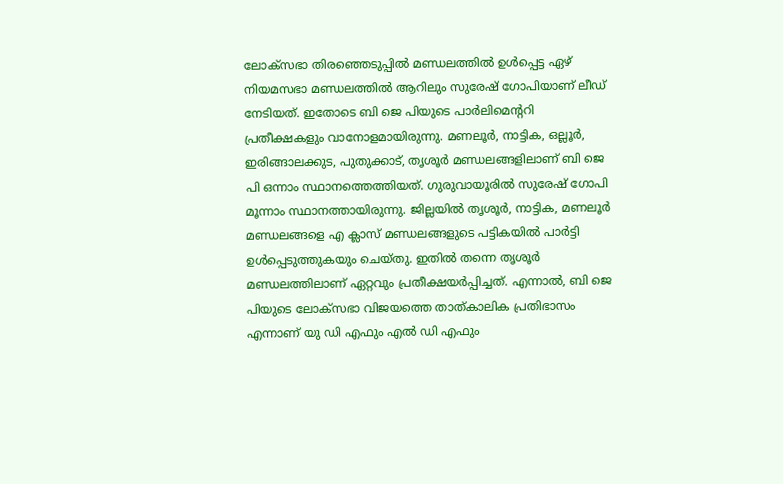ലോക്സഭാ തിരഞ്ഞെടുപ്പില്‍ മണ്ഡലത്തില്‍ ഉള്‍പ്പെട്ട ഏഴ് നിയമസഭാ മണ്ഡലത്തില്‍ ആറിലും സുരേഷ് ഗോപിയാണ് ലീഡ് നേടിയത്. ഇതോടെ ബി ജെ പിയുടെ പാര്‍ലിമെന്ററി പ്രതീക്ഷകളും വാനോളമായിരുന്നു. മണലൂര്‍, നാട്ടിക, ഒല്ലൂര്‍, ഇരിങ്ങാലക്കുട, പുതുക്കാട്, തൃശൂര്‍ മണ്ഡലങ്ങളിലാണ് ബി ജെ പി ഒന്നാം സ്ഥാനത്തെത്തിയത്. ഗുരുവായൂരില്‍ സുരേഷ് ഗോപി മൂന്നാം സ്ഥാനത്തായിരുന്നു. ജില്ലയില്‍ തൃശൂര്‍, നാട്ടിക, മണലൂര്‍ മണ്ഡലങ്ങളെ എ ക്ലാസ് മണ്ഡലങ്ങളുടെ പട്ടികയില്‍ പാര്‍ട്ടി ഉള്‍പ്പെടുത്തുകയും ചെയ്തു. ഇതില്‍ തന്നെ തൃശൂര്‍ മണ്ഡലത്തിലാണ് ഏറ്റവും പ്രതീക്ഷയര്‍പ്പിച്ചത്. എന്നാല്‍, ബി ജെ പിയുടെ ലോക്സഭാ വിജയത്തെ താത്കാലിക പ്രതിഭാസം എന്നാണ് യു ഡി എഫും എല്‍ ഡി എഫും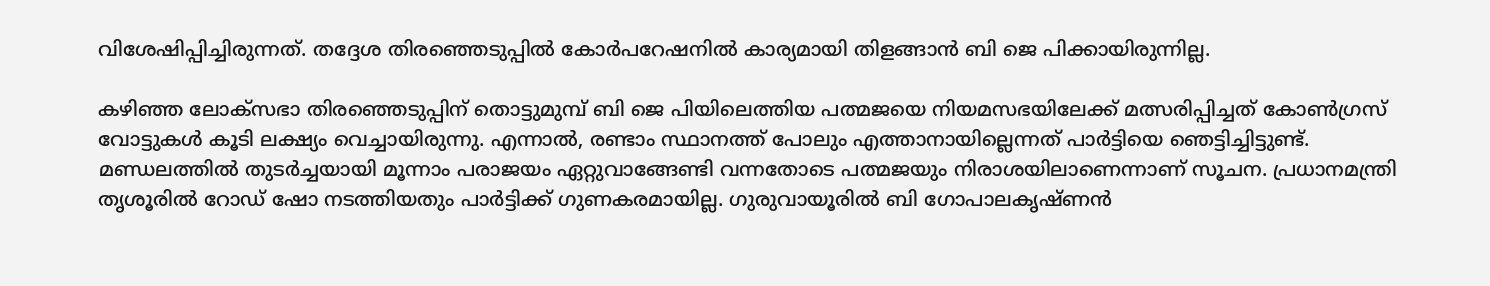വിശേഷിപ്പിച്ചിരുന്നത്. തദ്ദേശ തിരഞ്ഞെടുപ്പില്‍ കോര്‍പറേഷനില്‍ കാര്യമായി തിളങ്ങാന്‍ ബി ജെ പിക്കായിരുന്നില്ല.

കഴിഞ്ഞ ലോക്സഭാ തിരഞ്ഞെടുപ്പിന് തൊട്ടുമുമ്പ് ബി ജെ പിയിലെത്തിയ പത്മജയെ നിയമസഭയിലേക്ക് മത്സരിപ്പിച്ചത് കോണ്‍ഗ്രസ് വോട്ടുകള്‍ കൂടി ലക്ഷ്യം വെച്ചായിരുന്നു. എന്നാല്‍, രണ്ടാം സ്ഥാനത്ത് പോലും എത്താനായില്ലെന്നത് പാര്‍ട്ടിയെ ഞെട്ടിച്ചിട്ടുണ്ട്. മണ്ഡലത്തില്‍ തുടര്‍ച്ചയായി മൂന്നാം പരാജയം ഏറ്റുവാങ്ങേണ്ടി വന്നതോടെ പത്മജയും നിരാശയിലാണെന്നാണ് സൂചന. പ്രധാനമന്ത്രി തൃശൂരില്‍ റോഡ് ഷോ നടത്തിയതും പാര്‍ട്ടിക്ക് ഗുണകരമായില്ല. ഗുരുവായൂരില്‍ ബി ഗോപാലകൃഷ്ണന്‍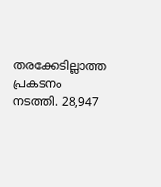തരക്കേടില്ലാത്ത പ്രകടനം നടത്തി. 28,947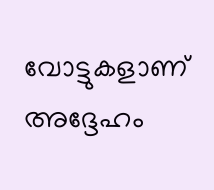വോട്ടുകളാണ് അദ്ദേഹം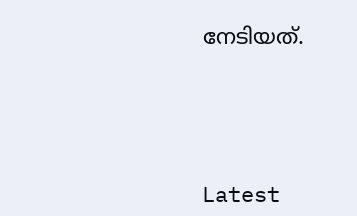നേടിയത്.





Latest